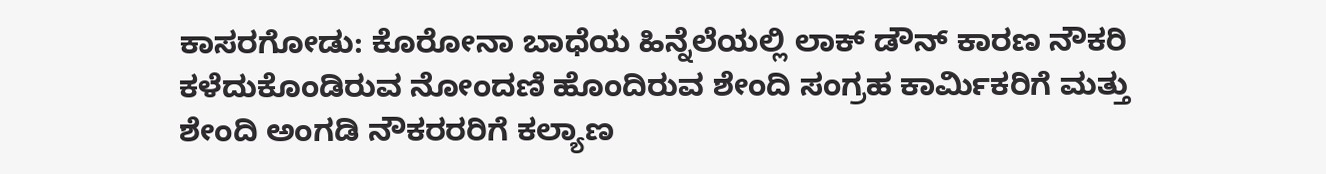ಕಾಸರಗೋಡು: ಕೊರೋನಾ ಬಾಧೆಯ ಹಿನ್ನೆಲೆಯಲ್ಲಿ ಲಾಕ್ ಡೌನ್ ಕಾರಣ ನೌಕರಿ ಕಳೆದುಕೊಂಡಿರುವ ನೋಂದಣಿ ಹೊಂದಿರುವ ಶೇಂದಿ ಸಂಗ್ರಹ ಕಾರ್ಮಿಕರಿಗೆ ಮತ್ತು ಶೇಂದಿ ಅಂಗಡಿ ನೌಕರರರಿಗೆ ಕಲ್ಯಾಣ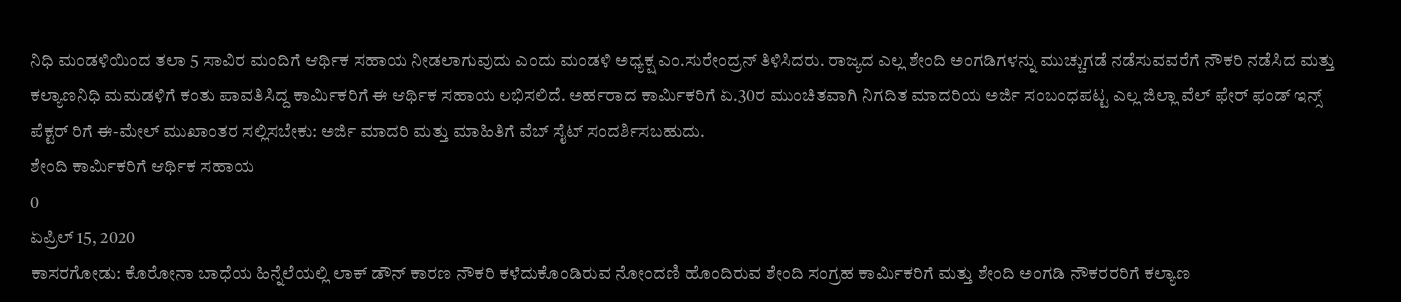ನಿಧಿ ಮಂಡಳಿಯಿಂದ ತಲಾ 5 ಸಾವಿರ ಮಂದಿಗೆ ಆರ್ಥಿಕ ಸಹಾಯ ನೀಡಲಾಗುವುದು ಎಂದು ಮಂಡಳಿ ಅಧ್ಯಕ್ಷ ಎಂ.ಸುರೇಂದ್ರನ್ ತಿಳಿಸಿದರು. ರಾಜ್ಯದ ಎಲ್ಲ ಶೇಂದಿ ಅಂಗಡಿಗಳನ್ನು ಮುಚ್ಚುಗಡೆ ನಡೆಸುವವರೆಗೆ ನೌಕರಿ ನಡೆಸಿದ ಮತ್ತು ಕಲ್ಯಾಣನಿಧಿ ಮಮಡಳಿಗೆ ಕಂತು ಪಾವತಿಸಿದ್ದ ಕಾರ್ಮಿಕರಿಗೆ ಈ ಆರ್ಥಿಕ ಸಹಾಯ ಲಭಿಸಲಿದೆ. ಅರ್ಹರಾದ ಕಾರ್ಮಿಕರಿಗೆ ಏ.30ರ ಮುಂಚಿತವಾಗಿ ನಿಗದಿತ ಮಾದರಿಯ ಅರ್ಜಿ ಸಂಬಂಧಪಟ್ಟ ಎಲ್ಲ ಜಿಲ್ಲಾ ವೆಲ್ ಫೇರ್ ಫಂಡ್ ಇನ್ಸ್ ಪೆಕ್ಟರ್ ರಿಗೆ ಈ-ಮೇಲ್ ಮುಖಾಂತರ ಸಲ್ಲಿಸಬೇಕು: ಅರ್ಜಿ ಮಾದರಿ ಮತ್ತು ಮಾಹಿತಿಗೆ ವೆಬ್ ಸೈಟ್ ಸಂದರ್ಶಿಸಬಹುದು.
ಶೇಂದಿ ಕಾರ್ಮಿಕರಿಗೆ ಆರ್ಥಿಕ ಸಹಾಯ
0
ಏಪ್ರಿಲ್ 15, 2020
ಕಾಸರಗೋಡು: ಕೊರೋನಾ ಬಾಧೆಯ ಹಿನ್ನೆಲೆಯಲ್ಲಿ ಲಾಕ್ ಡೌನ್ ಕಾರಣ ನೌಕರಿ ಕಳೆದುಕೊಂಡಿರುವ ನೋಂದಣಿ ಹೊಂದಿರುವ ಶೇಂದಿ ಸಂಗ್ರಹ ಕಾರ್ಮಿಕರಿಗೆ ಮತ್ತು ಶೇಂದಿ ಅಂಗಡಿ ನೌಕರರರಿಗೆ ಕಲ್ಯಾಣ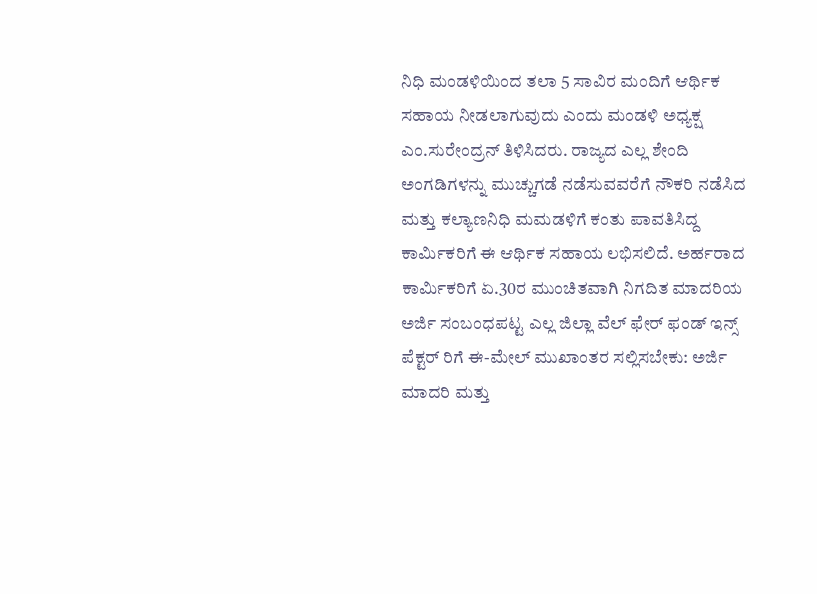ನಿಧಿ ಮಂಡಳಿಯಿಂದ ತಲಾ 5 ಸಾವಿರ ಮಂದಿಗೆ ಆರ್ಥಿಕ ಸಹಾಯ ನೀಡಲಾಗುವುದು ಎಂದು ಮಂಡಳಿ ಅಧ್ಯಕ್ಷ ಎಂ.ಸುರೇಂದ್ರನ್ ತಿಳಿಸಿದರು. ರಾಜ್ಯದ ಎಲ್ಲ ಶೇಂದಿ ಅಂಗಡಿಗಳನ್ನು ಮುಚ್ಚುಗಡೆ ನಡೆಸುವವರೆಗೆ ನೌಕರಿ ನಡೆಸಿದ ಮತ್ತು ಕಲ್ಯಾಣನಿಧಿ ಮಮಡಳಿಗೆ ಕಂತು ಪಾವತಿಸಿದ್ದ ಕಾರ್ಮಿಕರಿಗೆ ಈ ಆರ್ಥಿಕ ಸಹಾಯ ಲಭಿಸಲಿದೆ. ಅರ್ಹರಾದ ಕಾರ್ಮಿಕರಿಗೆ ಏ.30ರ ಮುಂಚಿತವಾಗಿ ನಿಗದಿತ ಮಾದರಿಯ ಅರ್ಜಿ ಸಂಬಂಧಪಟ್ಟ ಎಲ್ಲ ಜಿಲ್ಲಾ ವೆಲ್ ಫೇರ್ ಫಂಡ್ ಇನ್ಸ್ ಪೆಕ್ಟರ್ ರಿಗೆ ಈ-ಮೇಲ್ ಮುಖಾಂತರ ಸಲ್ಲಿಸಬೇಕು: ಅರ್ಜಿ ಮಾದರಿ ಮತ್ತು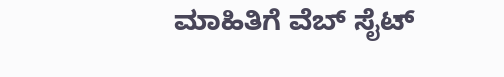ಮಾಹಿತಿಗೆ ವೆಬ್ ಸೈಟ್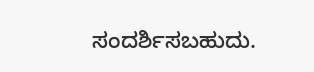ಸಂದರ್ಶಿಸಬಹುದು.